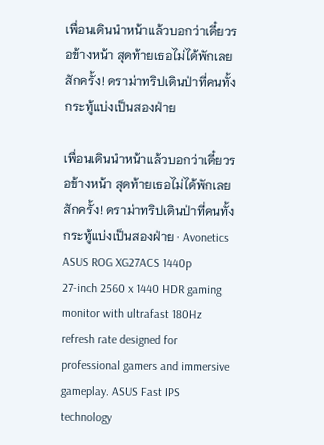เพื่อนเดินนำหน้าแล้วบอกว่าเดี๋ยวรอข้างหน้า สุดท้ายเธอไม่ได้พักเลยสักครั้ง! ดราม่าทริปเดินป่าที่คนทั้งกระทู้แบ่งเป็นสองฝ่าย

เพื่อนเดินนำหน้าแล้วบอกว่าเดี๋ยวรอข้างหน้า สุดท้ายเธอไม่ได้พักเลยสักครั้ง! ดราม่าทริปเดินป่าที่คนทั้งกระทู้แบ่งเป็นสองฝ่าย · Avonetics
ASUS ROG XG27ACS 1440p
27-inch 2560 x 1440 HDR gaming monitor with ultrafast 180Hz refresh rate designed for professional gamers and immersive gameplay. ASUS Fast IPS technology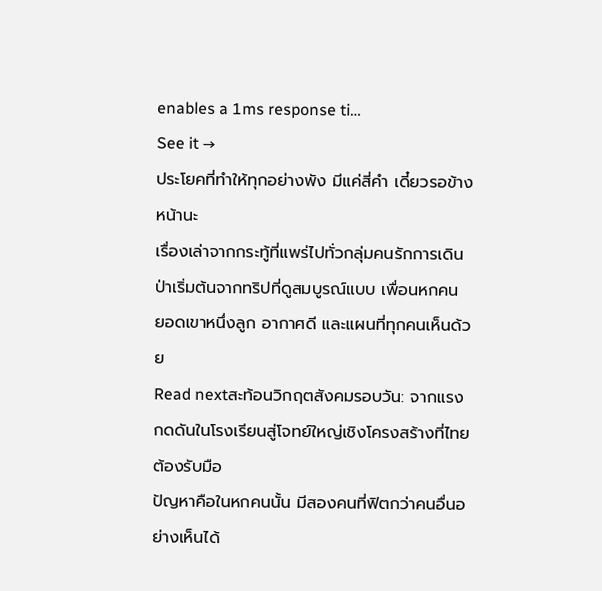enables a 1ms response ti…
See it →
ประโยคที่ทำให้ทุกอย่างพัง มีแค่สี่คำ เดี๋ยวรอข้างหน้านะ
เรื่องเล่าจากกระทู้ที่แพร่ไปทั่วกลุ่มคนรักการเดินป่าเริ่มต้นจากทริปที่ดูสมบูรณ์แบบ เพื่อนหกคน ยอดเขาหนึ่งลูก อากาศดี และแผนที่ทุกคนเห็นด้วย
Read nextสะท้อนวิกฤตสังคมรอบวัน: จากแรงกดดันในโรงเรียนสู่โจทย์ใหญ่เชิงโครงสร้างที่ไทยต้องรับมือ
ปัญหาคือในหกคนนั้น มีสองคนที่ฟิตกว่าคนอื่นอย่างเห็นได้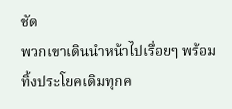ชัด
พวกเขาเดินนำหน้าไปเรื่อยๆ พร้อมทิ้งประโยคเดิมทุกค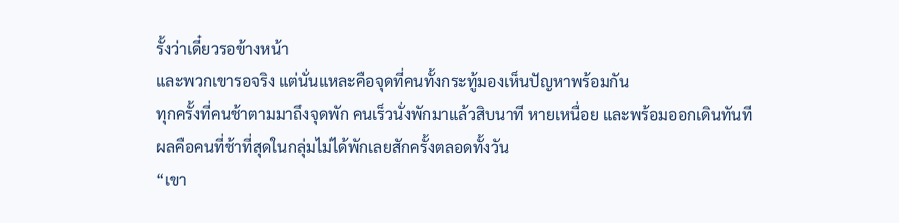รั้งว่าเดี๋ยวรอข้างหน้า
และพวกเขารอจริง แต่นั่นแหละคือจุดที่คนทั้งกระทู้มองเห็นปัญหาพร้อมกัน
ทุกครั้งที่คนช้าตามมาถึงจุดพัก คนเร็วนั่งพักมาแล้วสิบนาที หายเหนื่อย และพร้อมออกเดินทันที
ผลคือคนที่ช้าที่สุดในกลุ่มไม่ได้พักเลยสักครั้งตลอดทั้งวัน
“เขา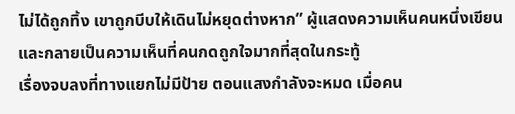ไม่ได้ถูกทิ้ง เขาถูกบีบให้เดินไม่หยุดต่างหาก” ผู้แสดงความเห็นคนหนึ่งเขียน และกลายเป็นความเห็นที่คนกดถูกใจมากที่สุดในกระทู้
เรื่องจบลงที่ทางแยกไม่มีป้าย ตอนแสงกำลังจะหมด เมื่อคน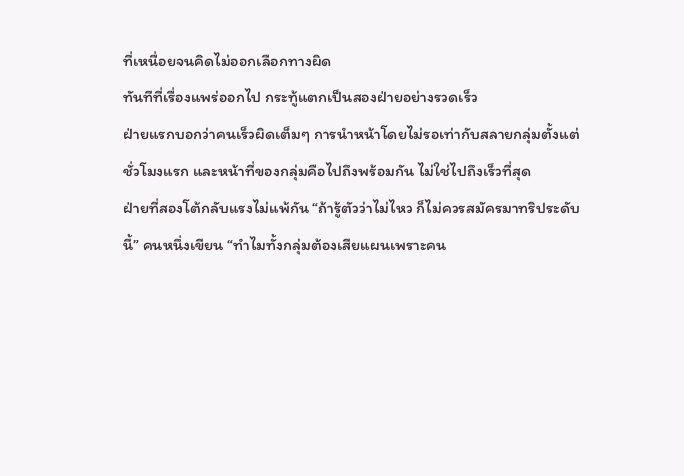ที่เหนื่อยจนคิดไม่ออกเลือกทางผิด
ทันทีที่เรื่องแพร่ออกไป กระทู้แตกเป็นสองฝ่ายอย่างรวดเร็ว
ฝ่ายแรกบอกว่าคนเร็วผิดเต็มๆ การนำหน้าโดยไม่รอเท่ากับสลายกลุ่มตั้งแต่ชั่วโมงแรก และหน้าที่ของกลุ่มคือไปถึงพร้อมกัน ไม่ใช่ไปถึงเร็วที่สุด
ฝ่ายที่สองโต้กลับแรงไม่แพ้กัน “ถ้ารู้ตัวว่าไม่ไหว ก็ไม่ควรสมัครมาทริประดับนี้” คนหนึ่งเขียน “ทำไมทั้งกลุ่มต้องเสียแผนเพราะคน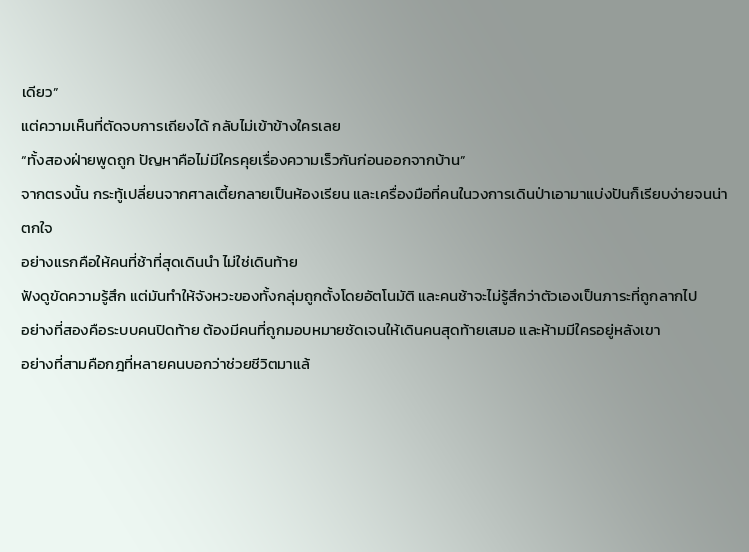เดียว”
แต่ความเห็นที่ตัดจบการเถียงได้ กลับไม่เข้าข้างใครเลย
“ทั้งสองฝ่ายพูดถูก ปัญหาคือไม่มีใครคุยเรื่องความเร็วกันก่อนออกจากบ้าน”
จากตรงนั้น กระทู้เปลี่ยนจากศาลเตี้ยกลายเป็นห้องเรียน และเครื่องมือที่คนในวงการเดินป่าเอามาแบ่งปันก็เรียบง่ายจนน่าตกใจ
อย่างแรกคือให้คนที่ช้าที่สุดเดินนำ ไม่ใช่เดินท้าย
ฟังดูขัดความรู้สึก แต่มันทำให้จังหวะของทั้งกลุ่มถูกตั้งโดยอัตโนมัติ และคนช้าจะไม่รู้สึกว่าตัวเองเป็นภาระที่ถูกลากไป
อย่างที่สองคือระบบคนปิดท้าย ต้องมีคนที่ถูกมอบหมายชัดเจนให้เดินคนสุดท้ายเสมอ และห้ามมีใครอยู่หลังเขา
อย่างที่สามคือกฎที่หลายคนบอกว่าช่วยชีวิตมาแล้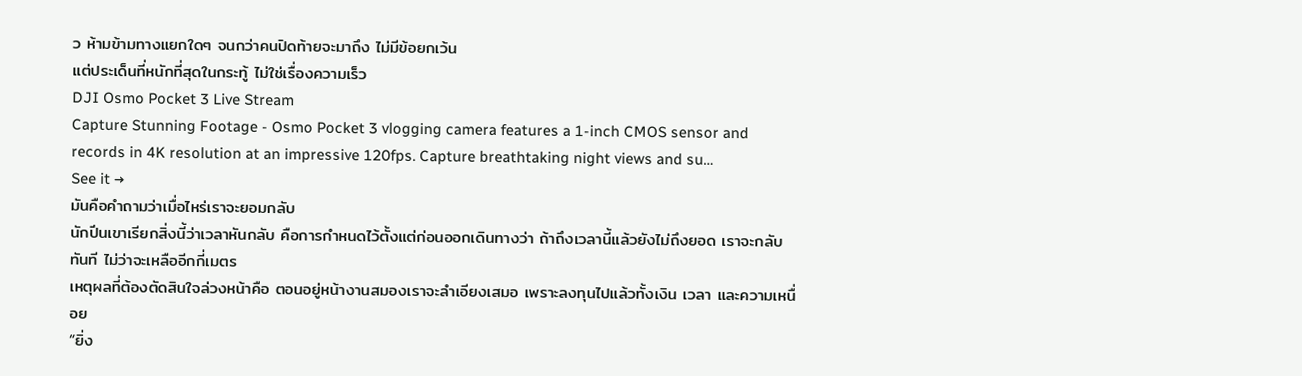ว ห้ามข้ามทางแยกใดๆ จนกว่าคนปิดท้ายจะมาถึง ไม่มีข้อยกเว้น
แต่ประเด็นที่หนักที่สุดในกระทู้ ไม่ใช่เรื่องความเร็ว
DJI Osmo Pocket 3 Live Stream
Capture Stunning Footage - Osmo Pocket 3 vlogging camera features a 1-inch CMOS sensor and records in 4K resolution at an impressive 120fps. Capture breathtaking night views and su…
See it →
มันคือคำถามว่าเมื่อไหร่เราจะยอมกลับ
นักปีนเขาเรียกสิ่งนี้ว่าเวลาหันกลับ คือการกำหนดไว้ตั้งแต่ก่อนออกเดินทางว่า ถ้าถึงเวลานี้แล้วยังไม่ถึงยอด เราจะกลับทันที ไม่ว่าจะเหลืออีกกี่เมตร
เหตุผลที่ต้องตัดสินใจล่วงหน้าคือ ตอนอยู่หน้างานสมองเราจะลำเอียงเสมอ เพราะลงทุนไปแล้วทั้งเงิน เวลา และความเหนื่อย
“ยิ่ง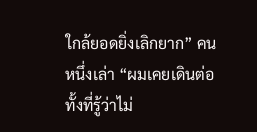ใกล้ยอดยิ่งเลิกยาก” คนหนึ่งเล่า “ผมเคยเดินต่อทั้งที่รู้ว่าไม่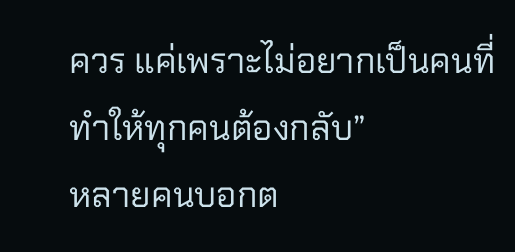ควร แค่เพราะไม่อยากเป็นคนที่ทำให้ทุกคนต้องกลับ”
หลายคนบอกต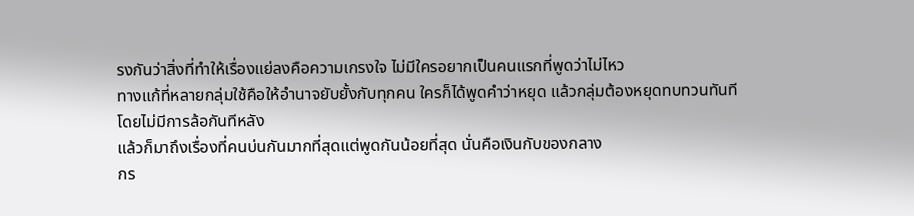รงกันว่าสิ่งที่ทำให้เรื่องแย่ลงคือความเกรงใจ ไม่มีใครอยากเป็นคนแรกที่พูดว่าไม่ไหว
ทางแก้ที่หลายกลุ่มใช้คือให้อำนาจยับยั้งกับทุกคน ใครก็ได้พูดคำว่าหยุด แล้วกลุ่มต้องหยุดทบทวนทันที โดยไม่มีการล้อกันทีหลัง
แล้วก็มาถึงเรื่องที่คนบ่นกันมากที่สุดแต่พูดกันน้อยที่สุด นั่นคือเงินกับของกลาง
กร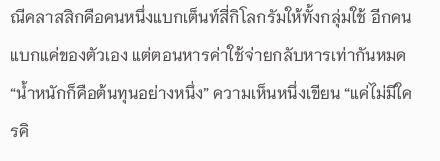ณีคลาสสิกคือคนหนึ่งแบกเต็นท์สี่กิโลกรัมให้ทั้งกลุ่มใช้ อีกคนแบกแค่ของตัวเอง แต่ตอนหารค่าใช้จ่ายกลับหารเท่ากันหมด
“น้ำหนักก็คือต้นทุนอย่างหนึ่ง” ความเห็นหนึ่งเขียน “แค่ไม่มีใครคิ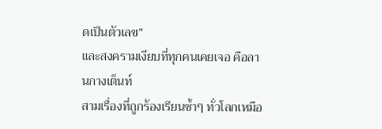ดเป็นตัวเลข”
และสงครามเงียบที่ทุกคนเคยเจอ คือลานกางเต็นท์
สามเรื่องที่ถูกร้องเรียนซ้ำๆ ทั่วโลกเหมือ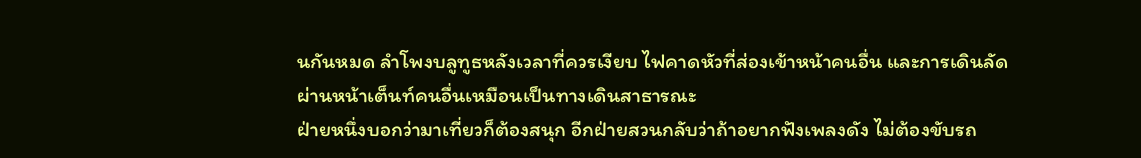นกันหมด ลำโพงบลูทูธหลังเวลาที่ควรเงียบ ไฟคาดหัวที่ส่องเข้าหน้าคนอื่น และการเดินลัดผ่านหน้าเต็นท์คนอื่นเหมือนเป็นทางเดินสาธารณะ
ฝ่ายหนึ่งบอกว่ามาเที่ยวก็ต้องสนุก อีกฝ่ายสวนกลับว่าถ้าอยากฟังเพลงดัง ไม่ต้องขับรถ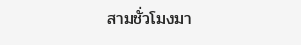สามชั่วโมงมา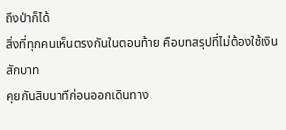ถึงป่าก็ได้
สิ่งที่ทุกคนเห็นตรงกันในตอนท้าย คือบทสรุปที่ไม่ต้องใช้เงินสักบาท
คุยกันสิบนาทีก่อนออกเดินทาง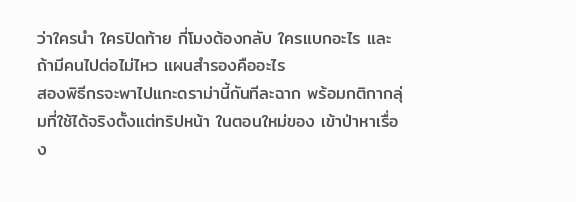ว่าใครนำ ใครปิดท้าย กี่โมงต้องกลับ ใครแบกอะไร และถ้ามีคนไปต่อไม่ไหว แผนสำรองคืออะไร
สองพิธีกรจะพาไปแกะดราม่านี้กันทีละฉาก พร้อมกติกากลุ่มที่ใช้ได้จริงตั้งแต่ทริปหน้า ในตอนใหม่ของ เข้าป่าหาเรื่อง